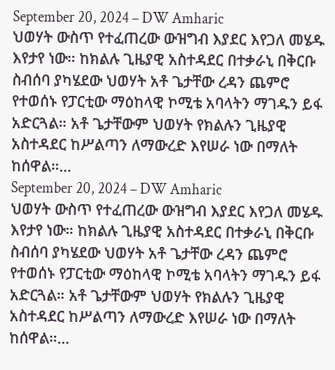September 20, 2024 – DW Amharic
ህወሃት ውስጥ የተፈጠረው ውዝግብ እያደር እየጋለ መሄዱ እየታየ ነው። ከክልሉ ጊዜያዊ አስተዳደር በተቃራኒ በቅርቡ ስብሰባ ያካሄደው ህወሃት አቶ ጌታቸው ረዳን ጨምሮ የተወሰኑ የፓርቲው ማዕከላዊ ኮሚቴ አባላትን ማገዱን ይፋ አድርጓል። አቶ ጌታቸውም ህወሃት የክልሉን ጊዜያዊ አስተዳደር ከሥልጣን ለማውረድ እየሠራ ነው በማለት ከሰዋል።…
September 20, 2024 – DW Amharic
ህወሃት ውስጥ የተፈጠረው ውዝግብ እያደር እየጋለ መሄዱ እየታየ ነው። ከክልሉ ጊዜያዊ አስተዳደር በተቃራኒ በቅርቡ ስብሰባ ያካሄደው ህወሃት አቶ ጌታቸው ረዳን ጨምሮ የተወሰኑ የፓርቲው ማዕከላዊ ኮሚቴ አባላትን ማገዱን ይፋ አድርጓል። አቶ ጌታቸውም ህወሃት የክልሉን ጊዜያዊ አስተዳደር ከሥልጣን ለማውረድ እየሠራ ነው በማለት ከሰዋል።…